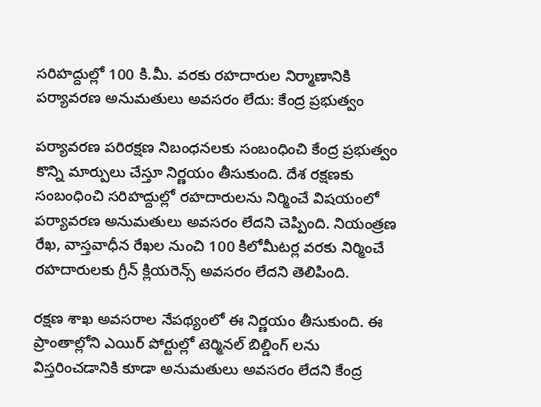సరిహద్దుల్లో 100 కి.మీ. వరకు రహదారుల నిర్మాణానికి పర్యావరణ అనుమతులు అవసరం లేదు: కేంద్ర ప్రభుత్వం

పర్యావరణ పరిరక్షణ నిబంధనలకు సంబంధించి కేంద్ర ప్రభుత్వం కొన్ని మార్పులు చేస్తూ నిర్ణయం తీసుకుంది. దేశ రక్షణకు సంబంధించి సరిహద్దుల్లో రహదారులను నిర్మించే విషయంలో పర్యావరణ అనుమతులు అవసరం లేదని చెప్పింది. నియంత్రణ రేఖ, వాస్తవాధీన రేఖల నుంచి 100 కిలోమీటర్ల వరకు నిర్మించే రహదారులకు గ్రీన్ క్లియరెన్స్ అవసరం లేదని తెలిపింది.

రక్షణ శాఖ అవసరాల నేపథ్యంలో ఈ నిర్ణయం తీసుకుంది. ఈ ప్రాంతాల్లోని ఎయిర్ పోర్టుల్లో టెర్మినల్ బిల్డింగ్ లను విస్తరించడానికి కూడా అనుమతులు అవసరం లేదని కేంద్ర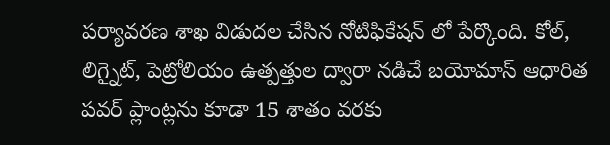పర్యావరణ శాఖ విడుదల చేసిన నోటిఫికేషన్ లో పేర్కొంది. కోల్, లిగ్నైట్, పెట్రోలియం ఉత్పత్తుల ద్వారా నడిచే బయోమాస్ ఆధారిత పవర్ ప్లాంట్లను కూడా 15 శాతం వరకు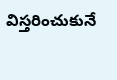విస్తరించుకునే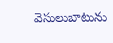వెసులుబాటును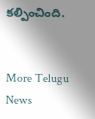కల్పించింది.


More Telugu News